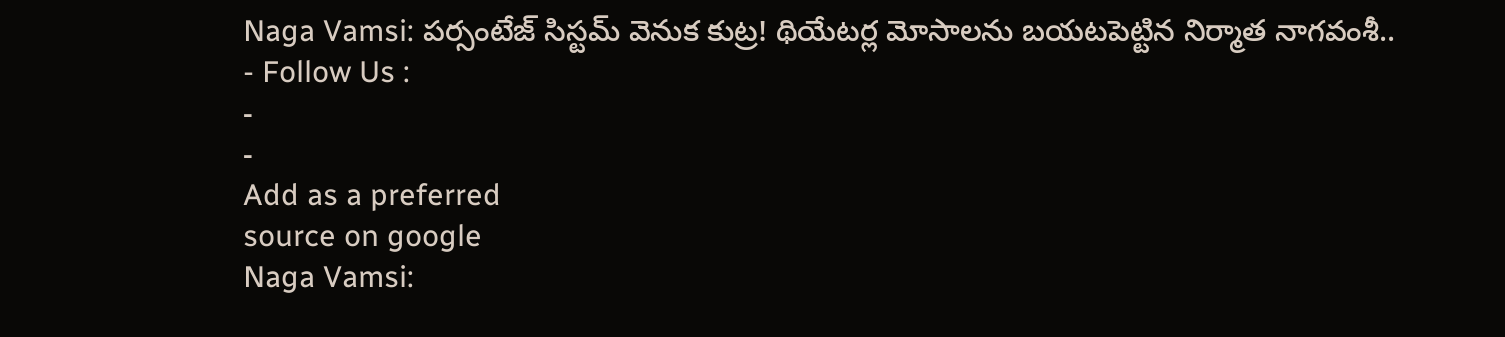Naga Vamsi: పర్సంటేజ్ సిస్టమ్ వెనుక కుట్ర! థియేటర్ల మోసాలను బయటపెట్టిన నిర్మాత నాగవంశీ..
- Follow Us :
-
-
Add as a preferred
source on google
Naga Vamsi: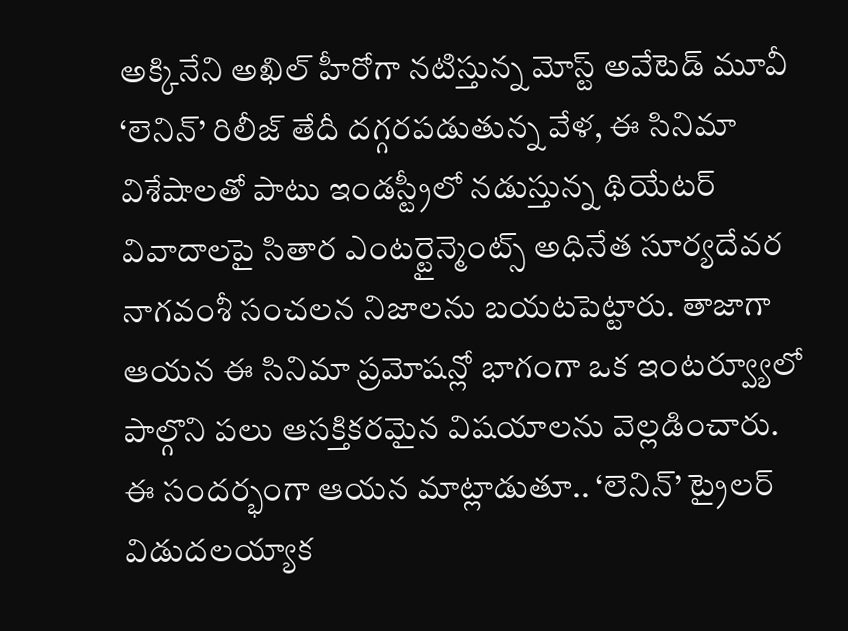అక్కినేని అఖిల్ హీరోగా నటిస్తున్న మోస్ట్ అవేటెడ్ మూవీ ‘లెనిన్’ రిలీజ్ తేదీ దగ్గరపడుతున్న వేళ, ఈ సినిమా విశేషాలతో పాటు ఇండస్ట్రీలో నడుస్తున్న థియేటర్ వివాదాలపై సితార ఎంటర్టైన్మెంట్స్ అధినేత సూర్యదేవర నాగవంశీ సంచలన నిజాలను బయటపెట్టారు. తాజాగా ఆయన ఈ సినిమా ప్రమోషన్లో భాగంగా ఒక ఇంటర్వ్యూలో పాల్గొని పలు ఆసక్తికరమైన విషయాలను వెల్లడించారు. ఈ సందర్భంగా ఆయన మాట్లాడుతూ.. ‘లెనిన్’ ట్రైలర్ విడుదలయ్యాక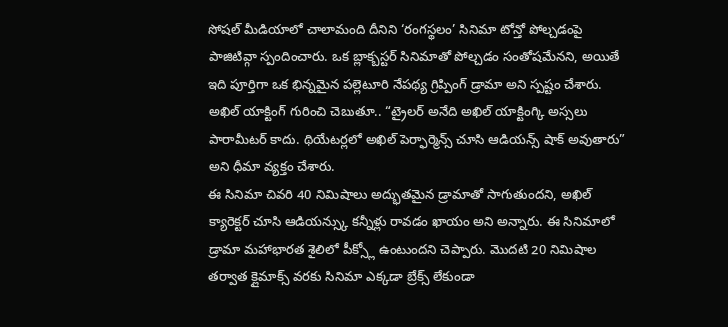సోషల్ మీడియాలో చాలామంది దీనిని ‘రంగస్థలం’ సినిమా టోన్తో పోల్చడంపై పాజిటివ్గా స్పందించారు. ఒక బ్లాక్బస్టర్ సినిమాతో పోల్చడం సంతోషమేనని, అయితే ఇది పూర్తిగా ఒక భిన్నమైన పల్లెటూరి నేపథ్య గ్రిప్పింగ్ డ్రామా అని స్పష్టం చేశారు. అఖిల్ యాక్టింగ్ గురించి చెబుతూ.. “ట్రైలర్ అనేది అఖిల్ యాక్టింగ్కి అస్సలు పారామీటర్ కాదు. థియేటర్లలో అఖిల్ పెర్ఫార్మెన్స్ చూసి ఆడియన్స్ షాక్ అవుతారు” అని ధీమా వ్యక్తం చేశారు.
ఈ సినిమా చివరి 40 నిమిషాలు అద్భుతమైన డ్రామాతో సాగుతుందని, అఖిల్ క్యారెక్టర్ చూసి ఆడియన్స్కు కన్నీళ్లు రావడం ఖాయం అని అన్నారు. ఈ సినిమాలో డ్రామా మహాభారత శైలిలో పీక్స్లో ఉంటుందని చెప్పారు. మొదటి 20 నిమిషాల తర్వాత క్లైమాక్స్ వరకు సినిమా ఎక్కడా బ్రేక్స్ లేకుండా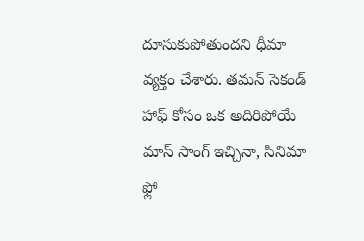దూసుకుపోతుందని ధీమా వ్యక్తం చేశారు. తమన్ సెకండ్ హాఫ్ కోసం ఒక అదిరిపోయే మాస్ సాంగ్ ఇచ్చినా, సినిమా ఫ్లో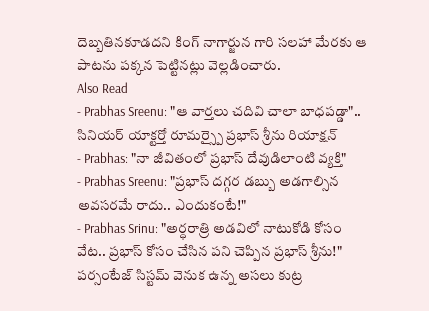దెబ్బతినకూడదని కింగ్ నాగార్జున గారి సలహా మేరకు ఆ పాటను పక్కన పెట్టినట్లు వెల్లడించారు.
Also Read
- Prabhas Sreenu: "ఆ వార్తలు చదివి చాలా బాధపడ్డా".. సినియర్ యాక్టర్తో రూమర్స్పై ప్రభాస్ శ్రీను రియాక్షన్
- Prabhas: "నా జీవితంలో ప్రభాస్ దేవుడిలాంటి వ్యక్తి"
- Prabhas Sreenu: "ప్రభాస్ దగ్గర డబ్బు అడగాల్సిన అవసరమే రాదు.. ఎందుకంటే!"
- Prabhas Srinu: "అర్ధరాత్రి అడవిలో నాటుకోడి కోసం వేట.. ప్రభాస్ కోసం చేసిన పని చెప్పిన ప్రభాస్ శ్రీను!"
పర్సంటేజ్ సిస్టమ్ వెనుక ఉన్న అసలు కుట్ర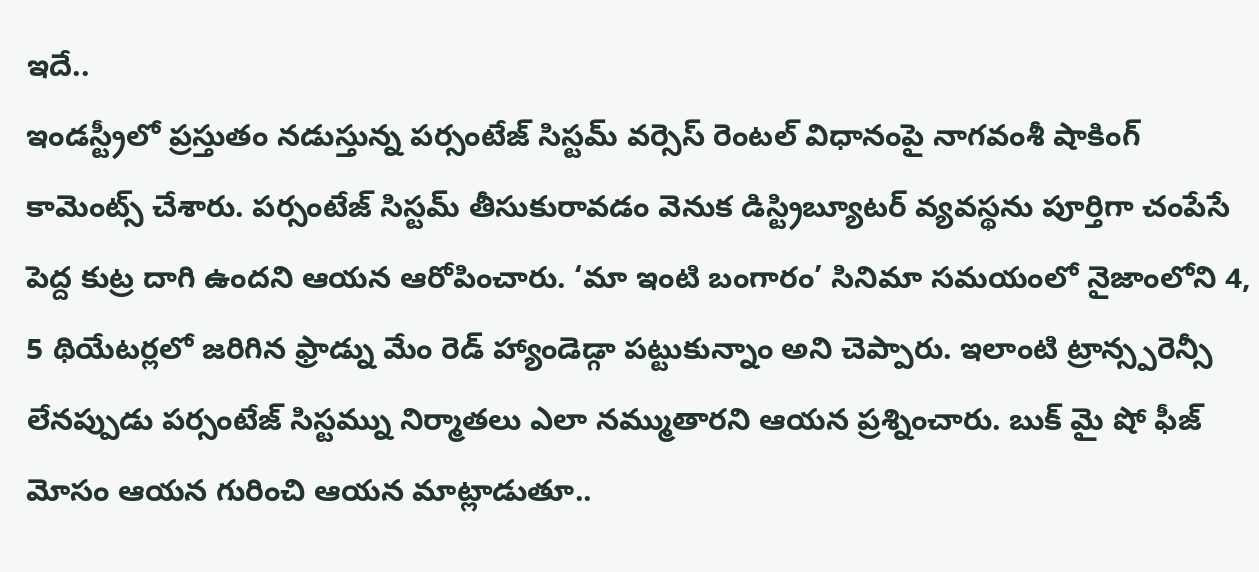ఇదే..
ఇండస్ట్రీలో ప్రస్తుతం నడుస్తున్న పర్సంటేజ్ సిస్టమ్ వర్సెస్ రెంటల్ విధానంపై నాగవంశీ షాకింగ్ కామెంట్స్ చేశారు. పర్సంటేజ్ సిస్టమ్ తీసుకురావడం వెనుక డిస్ట్రిబ్యూటర్ వ్యవస్థను పూర్తిగా చంపేసే పెద్ద కుట్ర దాగి ఉందని ఆయన ఆరోపించారు. ‘మా ఇంటి బంగారం’ సినిమా సమయంలో నైజాంలోని 4, 5 థియేటర్లలో జరిగిన ఫ్రాడ్ను మేం రెడ్ హ్యాండెడ్గా పట్టుకున్నాం అని చెప్పారు. ఇలాంటి ట్రాన్స్పరెన్సీ లేనప్పుడు పర్సంటేజ్ సిస్టమ్ను నిర్మాతలు ఎలా నమ్ముతారని ఆయన ప్రశ్నించారు. బుక్ మై షో ఫీజ్ మోసం ఆయన గురించి ఆయన మాట్లాడుతూ..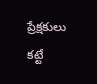ప్రేక్షకులు కట్టే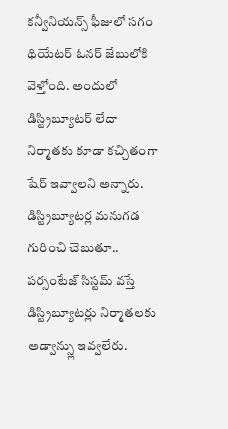కన్వీనియన్స్ ఫీజులో సగం థియేటర్ ఓనర్ జేబులోకి వెళ్తోంది. అందులో డిస్ట్రిబ్యూటర్ లేదా నిర్మాతకు కూడా కచ్చితంగా షేర్ ఇవ్వాలని అన్నారు. డిస్ట్రిబ్యూటర్ల మనుగడ గురించి చెబుతూ.. పర్సంటేజ్ సిస్టమ్ వస్తే డిస్ట్రిబ్యూటర్లు నిర్మాతలకు అడ్వాన్స్లు ఇవ్వలేరు.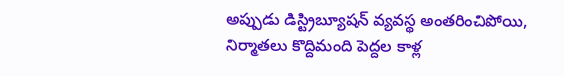అప్పుడు డిస్ట్రిబ్యూషన్ వ్యవస్థ అంతరించిపోయి, నిర్మాతలు కొద్దిమంది పెద్దల కాళ్ల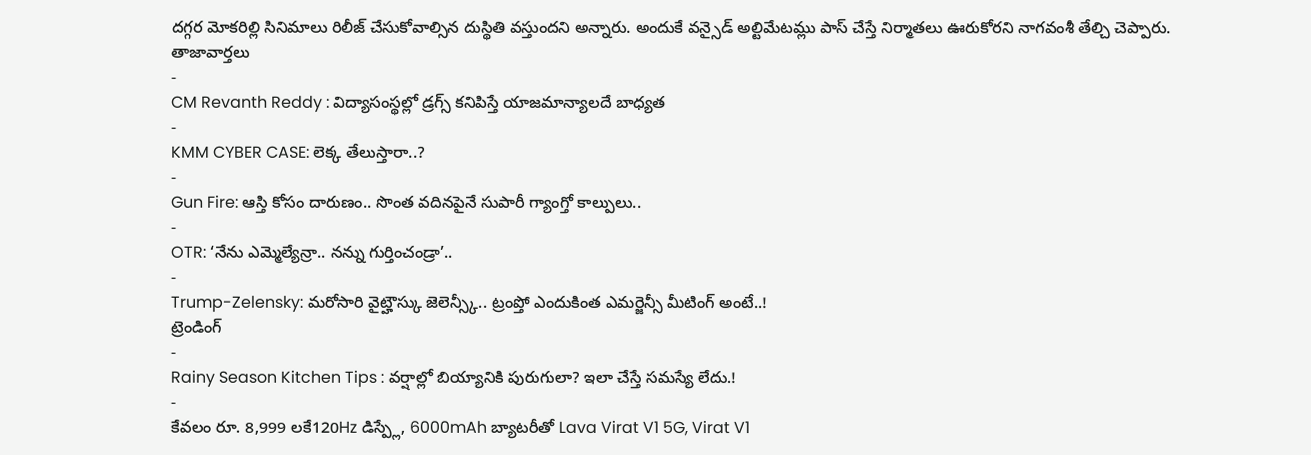దగ్గర మోకరిల్లి సినిమాలు రిలీజ్ చేసుకోవాల్సిన దుస్థితి వస్తుందని అన్నారు. అందుకే వన్సైడ్ అల్టిమేటమ్లు పాస్ చేస్తే నిర్మాతలు ఊరుకోరని నాగవంశీ తేల్చి చెప్పారు.
తాజావార్తలు
-
CM Revanth Reddy : విద్యాసంస్థల్లో డ్రగ్స్ కనిపిస్తే యాజమాన్యాలదే బాధ్యత
-
KMM CYBER CASE: లెక్క తేలుస్తారా..?
-
Gun Fire: ఆస్తి కోసం దారుణం.. సొంత వదినపైనే సుపారీ గ్యాంగ్తో కాల్పులు..
-
OTR: ‘నేను ఎమ్మెల్యేన్రా.. నన్ను గుర్తించండ్రా’..
-
Trump-Zelensky: మరోసారి వైట్హౌస్కు జెలెన్స్కీ.. ట్రంప్తో ఎందుకింత ఎమర్జెన్సీ మీటింగ్ అంటే..!
ట్రెండింగ్
-
Rainy Season Kitchen Tips : వర్షాల్లో బియ్యానికి పురుగులా? ఇలా చేస్తే సమస్యే లేదు.!
-
కేవలం రూ. 8,999 లకే120Hz డిస్ప్లే, 6000mAh బ్యాటరీతో Lava Virat V1 5G, Virat V1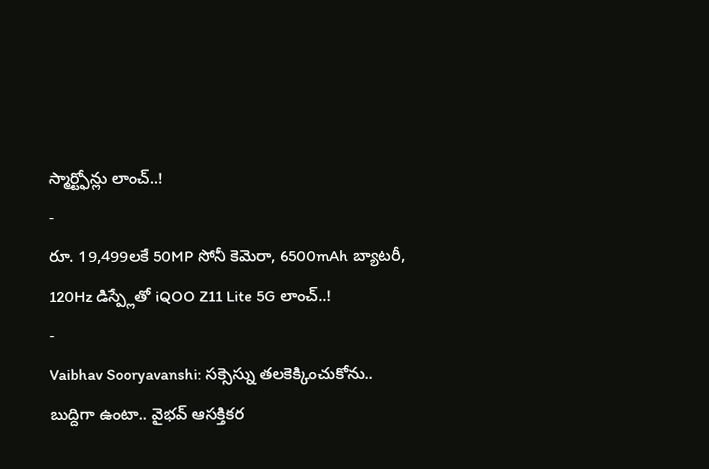స్మార్ట్ఫోన్లు లాంచ్..!
-
రూ. 19,499లకే 50MP సోనీ కెమెరా, 6500mAh బ్యాటరీ, 120Hz డిస్ప్లేతో iQOO Z11 Lite 5G లాంచ్..!
-
Vaibhav Sooryavanshi: సక్సెస్ను తలకెక్కించుకోను.. బుద్దిగా ఉంటా.. వైభవ్ ఆసక్తికర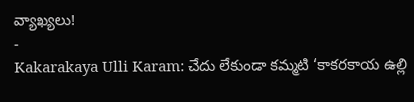వ్యాఖ్యలు!
-
Kakarakaya Ulli Karam: చేదు లేకుండా కమ్మటి ‘కాకరకాయ ఉల్లి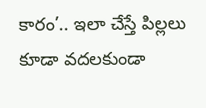కారం’.. ఇలా చేస్తే పిల్లలు కూడా వదలకుండా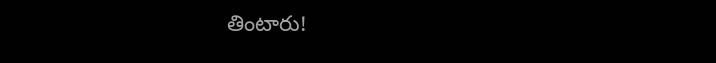తింటారు!